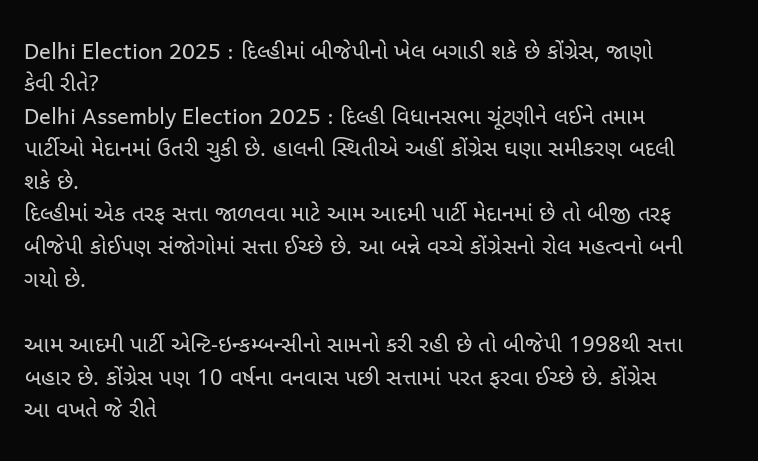Delhi Election 2025 : દિલ્હીમાં બીજેપીનો ખેલ બગાડી શકે છે કોંગ્રેસ, જાણો કેવી રીતે?
Delhi Assembly Election 2025 : દિલ્હી વિધાનસભા ચૂંટણીને લઈને તમામ પાર્ટીઓ મેદાનમાં ઉતરી ચુકી છે. હાલની સ્થિતીએ અહીં કોંગ્રેસ ઘણા સમીકરણ બદલી શકે છે.
દિલ્હીમાં એક તરફ સત્તા જાળવવા માટે આમ આદમી પાર્ટી મેદાનમાં છે તો બીજી તરફ બીજેપી કોઈપણ સંજોગોમાં સત્તા ઈચ્છે છે. આ બન્ને વચ્ચે કોંગ્રેસનો રોલ મહત્વનો બની ગયો છે.

આમ આદમી પાર્ટી એન્ટિ-ઇન્કમ્બન્સીનો સામનો કરી રહી છે તો બીજેપી 1998થી સત્તા બહાર છે. કોંગ્રેસ પણ 10 વર્ષના વનવાસ પછી સત્તામાં પરત ફરવા ઈચ્છે છે. કોંગ્રેસ આ વખતે જે રીતે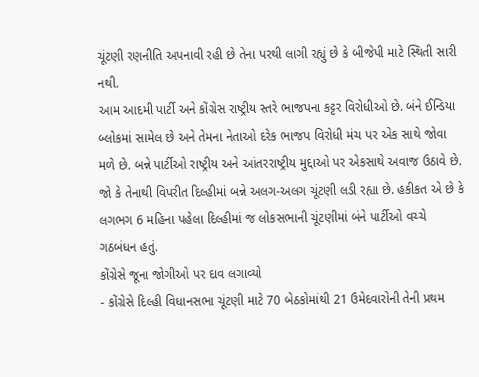ચૂંટણી રણનીતિ અપનાવી રહી છે તેના પરથી લાગી રહ્યું છે કે બીજેપી માટે સ્થિતી સારી નથી.
આમ આદમી પાર્ટી અને કોંગ્રેસ રાષ્ટ્રીય સ્તરે ભાજપના કટ્ટર વિરોધીઓ છે. બંને ઈન્ડિયા બ્લોકમાં સામેલ છે અને તેમના નેતાઓ દરેક ભાજપ વિરોધી મંચ પર એક સાથે જોવા મળે છે. બન્ને પાર્ટીઓ રાષ્ટ્રીય અને આંતરરાષ્ટ્રીય મુદ્દાઓ પર એકસાથે અવાજ ઉઠાવે છે.
જો કે તેનાથી વિપરીત દિલ્હીમાં બન્ને અલગ-અલગ ચૂંટણી લડી રહ્યા છે. હકીકત એ છે કે લગભગ 6 મહિના પહેલા દિલ્હીમાં જ લોકસભાની ચૂંટણીમાં બંને પાર્ટીઓ વચ્ચે ગઠબંધન હતું.
કોંગ્રેસે જૂના જોગીઓ પર દાવ લગાવ્યો
- કોંગ્રેસે દિલ્હી વિધાનસભા ચૂંટણી માટે 70 બેઠકોમાંથી 21 ઉમેદવારોની તેની પ્રથમ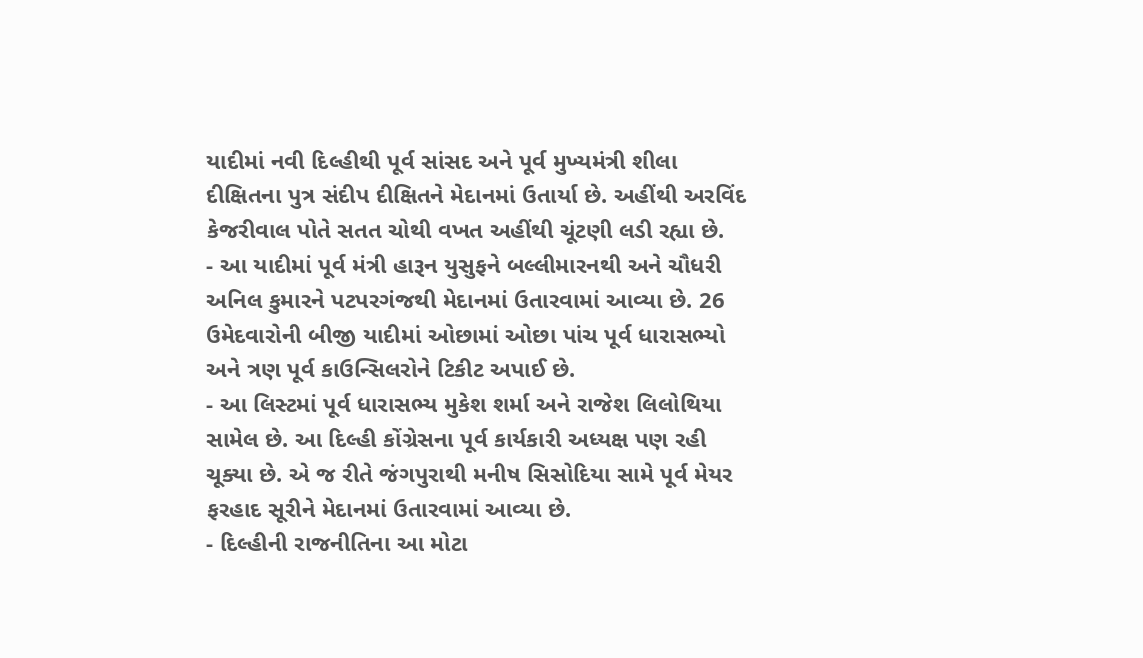યાદીમાં નવી દિલ્હીથી પૂર્વ સાંસદ અને પૂર્વ મુખ્યમંત્રી શીલા દીક્ષિતના પુત્ર સંદીપ દીક્ષિતને મેદાનમાં ઉતાર્યા છે. અહીંથી અરવિંદ કેજરીવાલ પોતે સતત ચોથી વખત અહીંથી ચૂંટણી લડી રહ્યા છે.
- આ યાદીમાં પૂર્વ મંત્રી હારૂન યુસુફને બલ્લીમારનથી અને ચૌધરી અનિલ કુમારને પટપરગંજથી મેદાનમાં ઉતારવામાં આવ્યા છે. 26 ઉમેદવારોની બીજી યાદીમાં ઓછામાં ઓછા પાંચ પૂર્વ ધારાસભ્યો અને ત્રણ પૂર્વ કાઉન્સિલરોને ટિકીટ અપાઈ છે.
- આ લિસ્ટમાં પૂર્વ ધારાસભ્ય મુકેશ શર્મા અને રાજેશ લિલોથિયા સામેલ છે. આ દિલ્હી કોંગ્રેસના પૂર્વ કાર્યકારી અધ્યક્ષ પણ રહી ચૂક્યા છે. એ જ રીતે જંગપુરાથી મનીષ સિસોદિયા સામે પૂર્વ મેયર ફરહાદ સૂરીને મેદાનમાં ઉતારવામાં આવ્યા છે.
- દિલ્હીની રાજનીતિના આ મોટા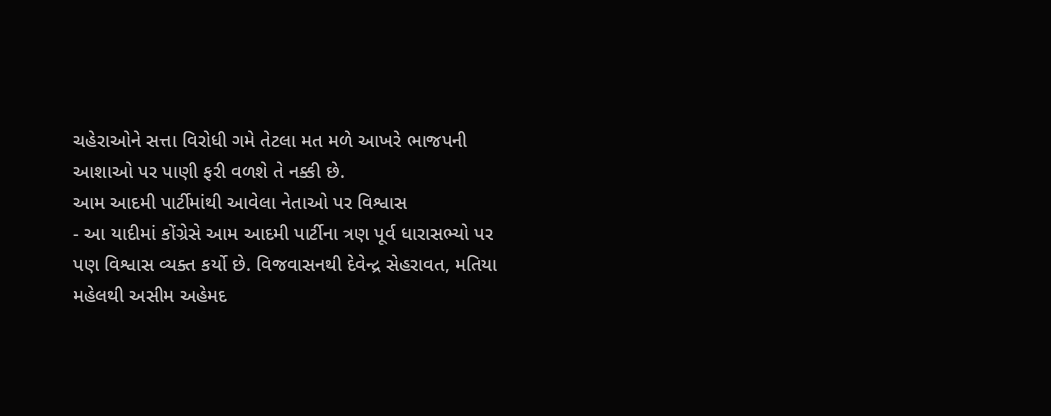ચહેરાઓને સત્તા વિરોધી ગમે તેટલા મત મળે આખરે ભાજપની આશાઓ પર પાણી ફરી વળશે તે નક્કી છે.
આમ આદમી પાર્ટીમાંથી આવેલા નેતાઓ પર વિશ્વાસ
- આ યાદીમાં કોંગ્રેસે આમ આદમી પાર્ટીના ત્રણ પૂર્વ ધારાસભ્યો પર પણ વિશ્વાસ વ્યક્ત કર્યો છે. વિજવાસનથી દેવેન્દ્ર સેહરાવત, મતિયા મહેલથી અસીમ અહેમદ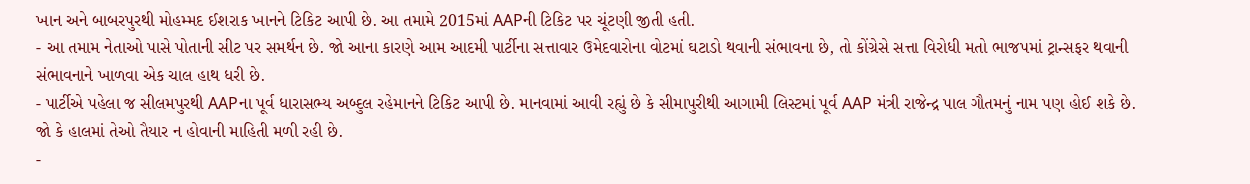ખાન અને બાબરપુરથી મોહમ્મદ ઈશરાક ખાનને ટિકિટ આપી છે. આ તમામે 2015માં AAPની ટિકિટ પર ચૂંટણી જીતી હતી.
- આ તમામ નેતાઓ પાસે પોતાની સીટ પર સમર્થન છે. જો આના કારણે આમ આદમી પાર્ટીના સત્તાવાર ઉમેદવારોના વોટમાં ઘટાડો થવાની સંભાવના છે, તો કોંગ્રેસે સત્તા વિરોધી મતો ભાજપમાં ટ્રાન્સફર થવાની સંભાવનાને ખાળવા એક ચાલ હાથ ધરી છે.
- પાર્ટીએ પહેલા જ સીલમપુરથી AAPના પૂર્વ ધારાસભ્ય અબ્દુલ રહેમાનને ટિકિટ આપી છે. માનવામાં આવી રહ્યું છે કે સીમાપુરીથી આગામી લિસ્ટમાં પૂર્વ AAP મંત્રી રાજેન્દ્ર પાલ ગૌતમનું નામ પણ હોઈ શકે છે. જો કે હાલમાં તેઓ તૈયાર ન હોવાની માહિતી મળી રહી છે.
-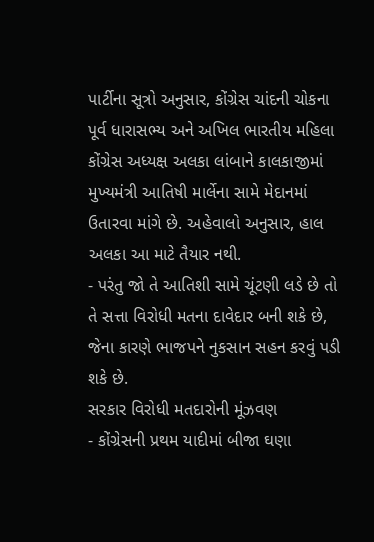પાર્ટીના સૂત્રો અનુસાર, કોંગ્રેસ ચાંદની ચોકના પૂર્વ ધારાસભ્ય અને અખિલ ભારતીય મહિલા કોંગ્રેસ અધ્યક્ષ અલકા લાંબાને કાલકાજીમાં મુખ્યમંત્રી આતિષી માર્લેના સામે મેદાનમાં ઉતારવા માંગે છે. અહેવાલો અનુસાર, હાલ અલકા આ માટે તૈયાર નથી.
- પરંતુ જો તે આતિશી સામે ચૂંટણી લડે છે તો તે સત્તા વિરોધી મતના દાવેદાર બની શકે છે, જેના કારણે ભાજપને નુકસાન સહન કરવું પડી શકે છે.
સરકાર વિરોધી મતદારોની મૂંઝવણ
- કોંગ્રેસની પ્રથમ યાદીમાં બીજા ઘણા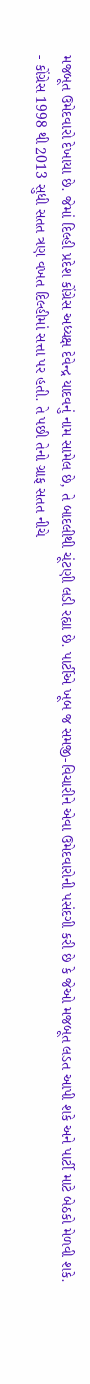મજબૂત ઉમેદવારો દેખાયા છે. જેમાં દિલ્હી પ્રદેશ કોંગ્રેસ અધ્યક્ષ દેવેન્દ્ર યાદવનું નામ સામેલ છે, તે બાદલીથી ચૂંટણી લડી રહ્યા છે. પાર્ટીએ ખૂબ જ સમજી-વિચારીને એવા ઉમેદવારોની પસંદગી કરી છે કે જેઓ મજબૂત લડત આપી શકે અને પાર્ટી માટે બેઠકો મેળવી શકે.
- કોંગ્રેસ 1998 થી 2013 સુધી સતત ત્રણ વખત દિલ્હીમાં સત્તા પર હતી. તે પછી તેનો ગ્રાફ સતત નીચે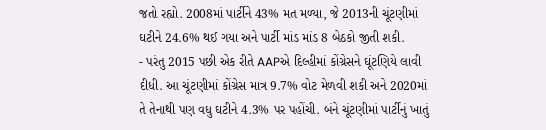જતો રહ્યો. 2008માં પાર્ટીને 43% મત મળ્યા, જે 2013ની ચૂંટણીમાં ઘટીને 24.6% થઈ ગયા અને પાર્ટી માંડ માંડ 8 બેઠકો જીતી શકી.
- પરંતુ 2015 પછી એક રીતે AAPએ દિલ્હીમાં કોંગ્રેસને ઘૂંટણિયે લાવી દીધી. આ ચૂંટણીમાં કોંગ્રેસ માત્ર 9.7% વોટ મેળવી શકી અને 2020માં તે તેનાથી પણ વધુ ઘટીને 4.3% પર પહોંચી. બંને ચૂંટણીમાં પાર્ટીનું ખાતું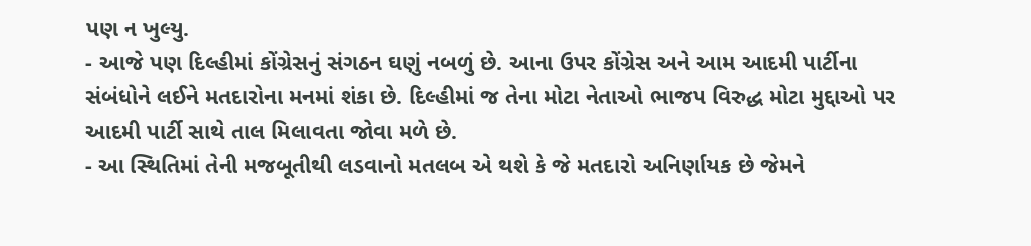પણ ન ખુલ્યુ.
- આજે પણ દિલ્હીમાં કોંગ્રેસનું સંગઠન ઘણું નબળું છે. આના ઉપર કોંગ્રેસ અને આમ આદમી પાર્ટીના સંબંધોને લઈને મતદારોના મનમાં શંકા છે. દિલ્હીમાં જ તેના મોટા નેતાઓ ભાજપ વિરુદ્ધ મોટા મુદ્દાઓ પર આદમી પાર્ટી સાથે તાલ મિલાવતા જોવા મળે છે.
- આ સ્થિતિમાં તેની મજબૂતીથી લડવાનો મતલબ એ થશે કે જે મતદારો અનિર્ણાયક છે જેમને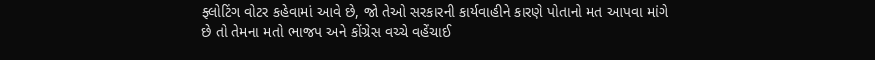ફ્લોટિંગ વોટર કહેવામાં આવે છે, જો તેઓ સરકારની કાર્યવાહીને કારણે પોતાનો મત આપવા માંગે છે તો તેમના મતો ભાજપ અને કોંગ્રેસ વચ્ચે વહેંચાઈ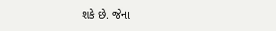શકે છે. જેના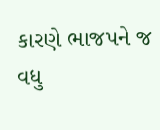કારણે ભાજપને જ વધુ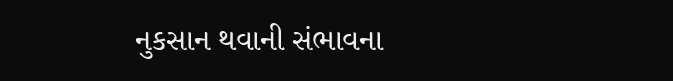નુકસાન થવાની સંભાવના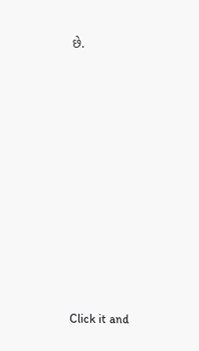છે.












Click it and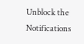Unblock the Notifications